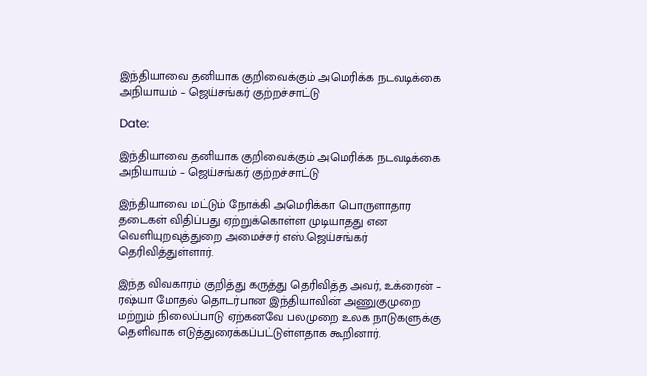இந்தியாவை தனியாக குறிவைக்கும் அமெரிக்க நடவடிக்கை அநியாயம் – ஜெய்சங்கர் குற்றச்சாட்டு

Date:

இந்தியாவை தனியாக குறிவைக்கும் அமெரிக்க நடவடிக்கை அநியாயம் – ஜெய்சங்கர் குற்றச்சாட்டு

இந்தியாவை மட்டும் நோக்கி அமெரிக்கா பொருளாதார தடைகள் விதிப்பது ஏற்றுக்கொள்ள முடியாதது என வெளியுறவுத்துறை அமைச்சர் எஸ்.ஜெய்சங்கர் தெரிவித்துள்ளார்.

இந்த விவகாரம் குறித்து கருத்து தெரிவித்த அவர், உக்ரைன் – ரஷ்யா மோதல் தொடர்பான இந்தியாவின் அணுகுமுறை மற்றும் நிலைப்பாடு ஏற்கனவே பலமுறை உலக நாடுகளுக்கு தெளிவாக எடுத்துரைக்கப்பட்டுள்ளதாக கூறினார்.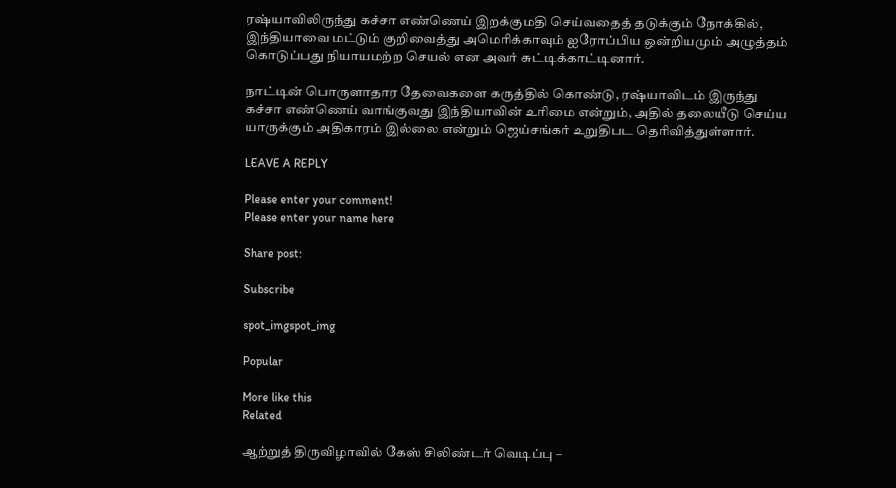ரஷ்யாவிலிருந்து கச்சா எண்ணெய் இறக்குமதி செய்வதைத் தடுக்கும் நோக்கில், இந்தியாவை மட்டும் குறிவைத்து அமெரிக்காவும் ஐரோப்பிய ஒன்றியமும் அழுத்தம் கொடுப்பது நியாயமற்ற செயல் என அவர் சுட்டிக்காட்டினார்.

நாட்டின் பொருளாதார தேவைகளை கருத்தில் கொண்டு, ரஷ்யாவிடம் இருந்து கச்சா எண்ணெய் வாங்குவது இந்தியாவின் உரிமை என்றும், அதில் தலையீடு செய்ய யாருக்கும் அதிகாரம் இல்லை என்றும் ஜெய்சங்கர் உறுதிபட தெரிவித்துள்ளார்.

LEAVE A REPLY

Please enter your comment!
Please enter your name here

Share post:

Subscribe

spot_imgspot_img

Popular

More like this
Related

ஆற்றுத் திருவிழாவில் கேஸ் சிலிண்டர் வெடிப்பு –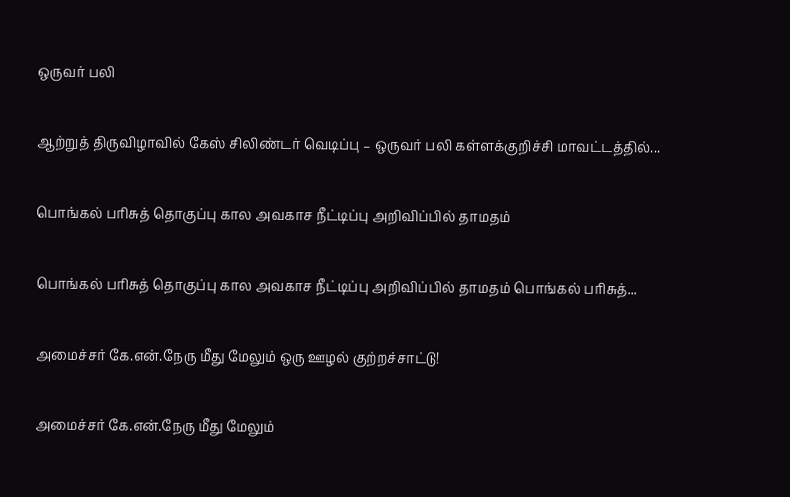ஒருவர் பலி

ஆற்றுத் திருவிழாவில் கேஸ் சிலிண்டர் வெடிப்பு – ஒருவர் பலி கள்ளக்குறிச்சி மாவட்டத்தில்...

பொங்கல் பரிசுத் தொகுப்பு கால அவகாச நீட்டிப்பு அறிவிப்பில் தாமதம்

பொங்கல் பரிசுத் தொகுப்பு கால அவகாச நீட்டிப்பு அறிவிப்பில் தாமதம் பொங்கல் பரிசுத்...

அமைச்சர் கே.என்.நேரு மீது மேலும் ஒரு ஊழல் குற்றச்சாட்டு!

அமைச்சர் கே.என்.நேரு மீது மேலும்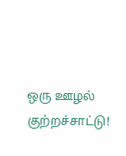ஒரு ஊழல் குற்றச்சாட்டு!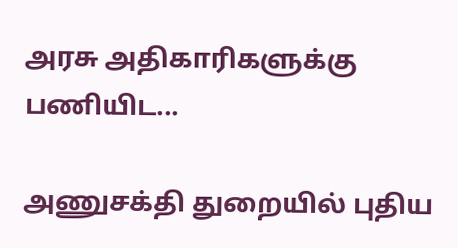அரசு அதிகாரிகளுக்கு பணியிட...

அணுசக்தி துறையில் புதிய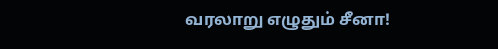வரலாறு எழுதும் சீனா!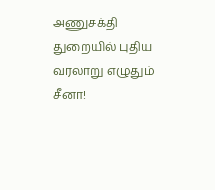அணுசக்தி துறையில் புதிய வரலாறு எழுதும் சீனா!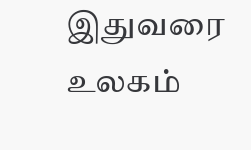இதுவரை உலகம்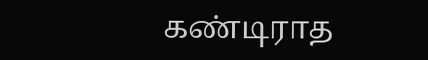கண்டிராத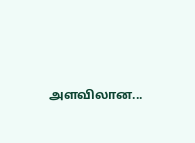அளவிலான...